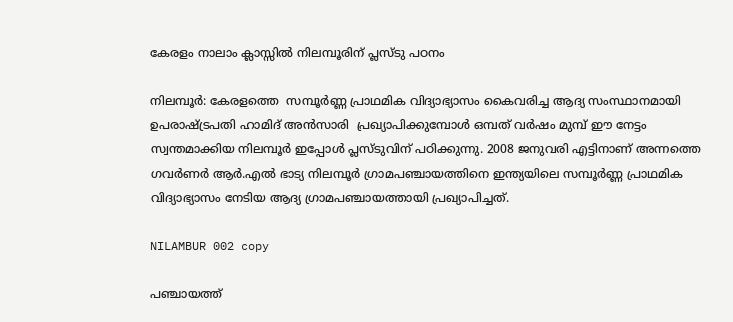കേരളം നാലാം ക്ലാസ്സില്‍ നിലമ്പൂരിന് പ്ലസ്ടു പഠനം

നിലമ്പൂര്‍: കേരളത്തെ  സമ്പൂര്‍ണ്ണ പ്രാഥമിക വിദ്യാഭ്യാസം കൈവരിച്ച ആദ്യ സംസ്ഥാനമായി ഉപരാഷ്ട്രപതി ഹാമിദ് അന്‍സാരി  പ്രഖ്യാപിക്കുമ്പോള്‍ ഒമ്പത് വര്‍ഷം മുമ്പ് ഈ നേട്ടം സ്വന്തമാക്കിയ നിലമ്പൂര്‍ ഇപ്പോള്‍ പ്ലസ്ടുവിന് പഠിക്കുന്നു. 2008 ജനുവരി എട്ടിനാണ് അന്നത്തെ ഗവര്‍ണര്‍ ആര്‍.എല്‍ ഭാട്യ നിലമ്പൂര്‍ ഗ്രാമപഞ്ചായത്തിനെ ഇന്ത്യയിലെ സമ്പൂര്‍ണ്ണ പ്രാഥമിക വിദ്യാഭ്യാസം നേടിയ ആദ്യ ഗ്രാമപഞ്ചായത്തായി പ്രഖ്യാപിച്ചത്.

NILAMBUR 002 copy

പഞ്ചായത്ത്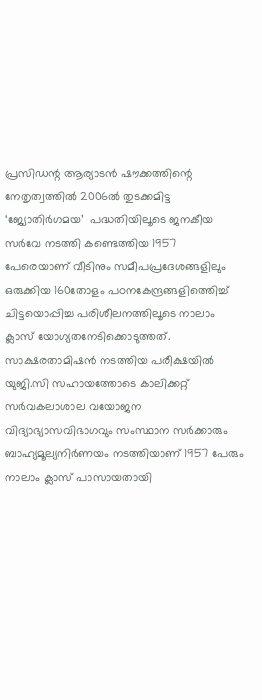പ്രസിഡന്റ ആര്യാടന്‍ ഷൗക്കത്തിന്റെ നേതൃത്വത്തില്‍ 2006ല്‍ തുടക്കമിട്ട ‘ജ്യോതിര്‍ഗമയ’  പദ്ധതിയിലൂടെ ജനകീയ സര്‍വേ നടത്തി കണ്ടെത്തിയ 1957 പേരെയാണ് വീടിനും സമീപപ്രദേശങ്ങളിലും ഒരുക്കിയ 160തോളം പഠനകേന്ദ്രങ്ങളിത്തെിച്ച് ചിട്ടയൊപ്പിച്ച പരിശീലനത്തിലൂടെ നാലാം ക്ലാസ് യോഗ്യതനേടിക്കൊടുത്തത്.    സാക്ഷരതാമിഷന്‍ നടത്തിയ പരീക്ഷയില്‍ യുജി.സി സഹായത്തോടെ കാലിക്കറ്റ് സര്‍വകലാശാല വയോജന വിദ്യാഭ്യാസവിഭാഗവും സംസ്ഥാന സര്‍ക്കാരും ബാഹ്യമൂല്യനിര്‍ണയം നടത്തിയാണ് 1957 പേരും നാലാം ക്ലാസ് പാസായതായി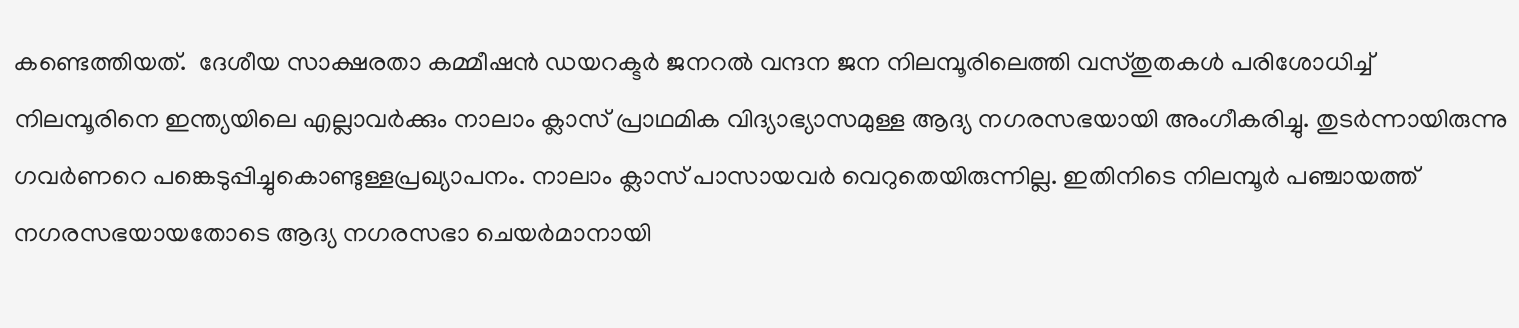കണ്ടെത്തിയത്.  ദേശീയ സാക്ഷരതാ കമ്മീഷന്‍ ഡയറക്ടര്‍ ജനറല്‍ വന്ദന ജന നിലമ്പൂരിലെത്തി വസ്തുതകള്‍ പരിശോധിച്ച് നിലമ്പൂരിനെ ഇന്ത്യയിലെ എല്ലാവര്‍ക്കും നാലാം ക്ലാസ് പ്രാഥമിക വിദ്യാഭ്യാസമുള്ള ആദ്യ നഗരസഭയായി അംഗീകരിച്ചു. തുടര്‍ന്നായിരുന്നു ഗവര്‍ണറെ പങ്കെടുപ്പിച്ചുകൊണ്ടുള്ളപ്രഖ്യാപനം. നാലാം ക്ലാസ് പാസായവര്‍ വെറുതെയിരുന്നില്ല. ഇതിനിടെ നിലമ്പൂര്‍ പഞ്ചായത്ത് നഗരസഭയായതോടെ ആദ്യ നഗരസഭാ ചെയര്‍മാനായി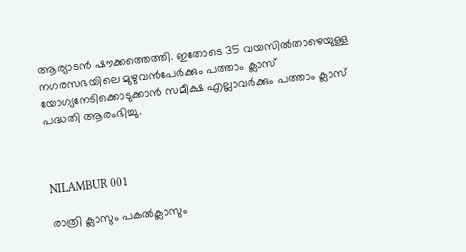ആര്യാടന്‍ ഷൗക്കത്തെത്തി. ഇതോടെ 35 വയസില്‍താഴെയുള്ള നഗരസഭയിലെ മുഴുവന്‍പേര്‍ക്കും പത്താം ക്ലാസ് യോഗ്യനേടിക്കൊടുക്കാന്‍ സമീക്ഷ എല്ലാവര്‍ക്കും പത്താം ക്ലാസ് പദ്ധതി ആരംഭിച്ചു.



NILAMBUR 001

രാത്രി ക്ലാസും പകല്‍ക്ലാസും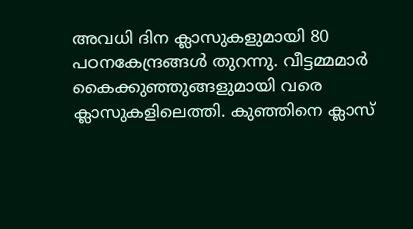അവധി ദിന ക്ലാസുകളുമായി 80 പഠനകേന്ദ്രങ്ങള്‍ തുറന്നു. വീട്ടമ്മമാര്‍ കൈക്കുഞ്ഞുങ്ങളുമായി വരെ ക്ലാസുകളിലെത്തി. കുഞ്ഞിനെ ക്ലാസ്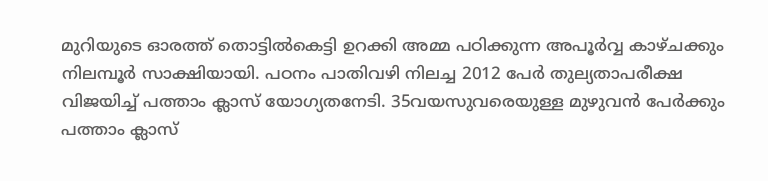മുറിയുടെ ഓരത്ത് തൊട്ടില്‍കെട്ടി ഉറക്കി അമ്മ പഠിക്കുന്ന അപൂര്‍വ്വ കാഴ്ചക്കും നിലമ്പൂര്‍ സാക്ഷിയായി. പഠനം പാതിവഴി നിലച്ച 2012 പേര്‍ തുല്യതാപരീക്ഷ വിജയിച്ച് പത്താം ക്ലാസ് യോഗ്യതനേടി. 35വയസുവരെയുള്ള മുഴുവന്‍ പേര്‍ക്കും പത്താം ക്ലാസ്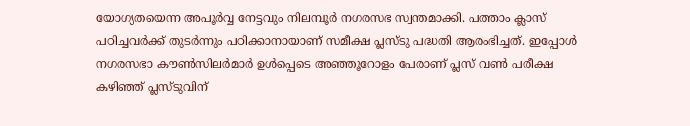യോഗ്യതയെന്ന അപൂര്‍വ്വ നേട്ടവും നിലമ്പൂര്‍ നഗരസഭ സ്വന്തമാക്കി. പത്താം ക്ലാസ് പഠിച്ചവര്‍ക്ക് തുടര്‍ന്നും പഠിക്കാനായാണ് സമീക്ഷ പ്ലസ്ടു പദ്ധതി ആരംഭിച്ചത്. ഇപ്പോള്‍ നഗരസഭാ കൗണ്‍സിലര്‍മാര്‍ ഉള്‍പ്പെടെ അഞ്ഞൂറോളം പേരാണ് പ്ലസ് വണ്‍ പരീക്ഷ കഴിഞ്ഞ് പ്ലസ്ടുവിന്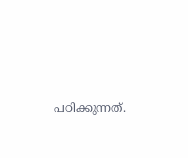പഠിക്കുന്നത്.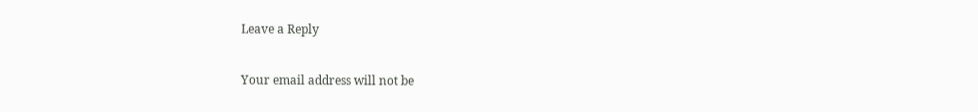Leave a Reply

Your email address will not be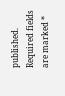published. Required fields are marked *